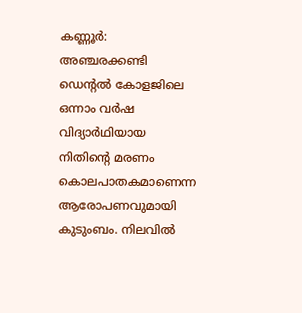കണ്ണൂർ: അഞ്ചരക്കണ്ടി ഡെന്റൽ കോളജിലെ ഒന്നാം വർഷ വിദ്യാർഥിയായ നിതിന്റെ മരണം കൊലപാതകമാണെന്ന ആരോപണവുമായി കുടുംബം. നിലവിൽ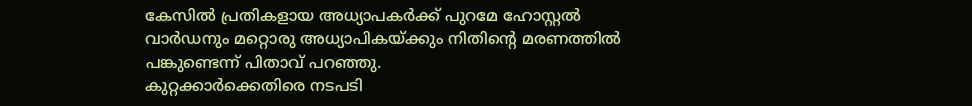കേസിൽ പ്രതികളായ അധ്യാപകർക്ക് പുറമേ ഹോസ്റ്റൽ വാർഡനും മറ്റൊരു അധ്യാപികയ്ക്കും നിതിന്റെ മരണത്തിൽ പങ്കുണ്ടെന്ന് പിതാവ് പറഞ്ഞു.
കുറ്റക്കാർക്കെതിരെ നടപടി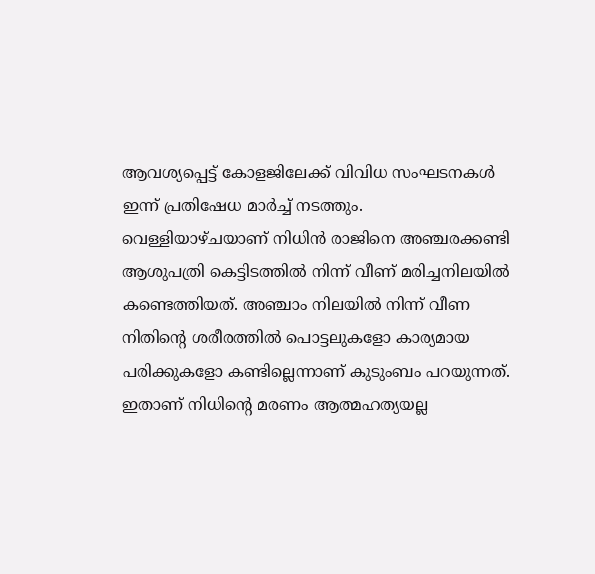ആവശ്യപ്പെട്ട് കോളജിലേക്ക് വിവിധ സംഘടനകൾ ഇന്ന് പ്രതിഷേധ മാർച്ച് നടത്തും. വെള്ളിയാഴ്ചയാണ് നിധിൻ രാജിനെ അഞ്ചരക്കണ്ടി ആശുപത്രി കെട്ടിടത്തിൽ നിന്ന് വീണ് മരിച്ചനിലയിൽ കണ്ടെത്തിയത്. അഞ്ചാം നിലയിൽ നിന്ന് വീണ നിതിന്റെ ശരീരത്തിൽ പൊട്ടലുകളോ കാര്യമായ പരിക്കുകളോ കണ്ടില്ലെന്നാണ് കുടുംബം പറയുന്നത്. ഇതാണ് നിധിന്റെ മരണം ആത്മഹത്യയല്ല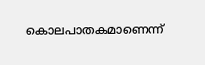കൊലപാതകമാണെന്ന്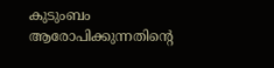കുടുംബം ആരോപിക്കുന്നതിന്റെ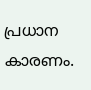പ്രധാന കാരണം.